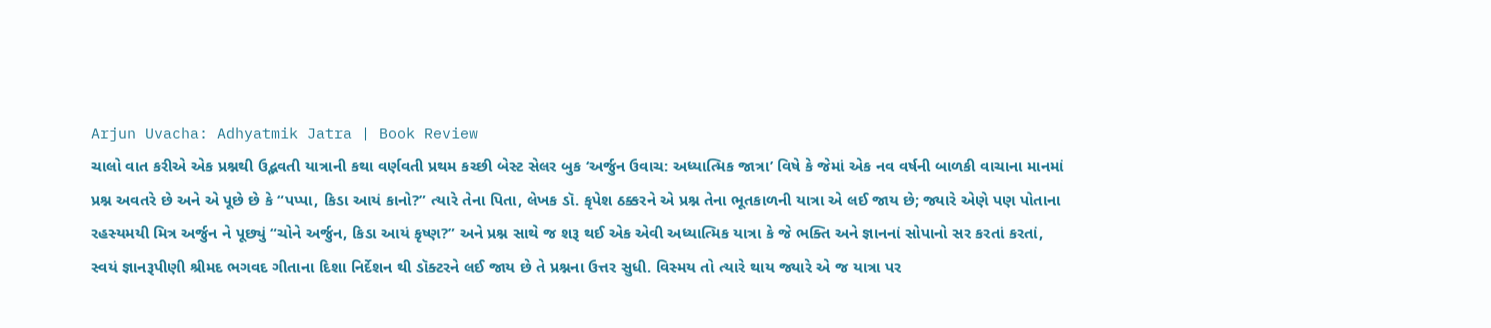Arjun Uvacha: Adhyatmik Jatra | Book Review
ચાલો વાત કરીએ એક પ્રશ્નથી ઉદ્ભવતી યાત્રાની કથા વર્ણવતી પ્રથમ કચ્છી બેસ્ટ સેલર બુક ‘અર્જુન ઉવાચ: અધ્યાત્મિક જાત્રા’ વિષે કે જેમાં એક નવ વર્ષની બાળકી વાચાના માનમાં પ્રશ્ન અવતરે છે અને એ પૂછે છે કે “પપ્પા, કિડા આયં કાનો?” ત્યારે તેના પિતા, લેખક ડૉ. કૃપેશ ઠક્કરને એ પ્રશ્ન તેના ભૂતકાળની યાત્રા એ લઈ જાય છે; જ્યારે એણે પણ પોતાના રહસ્યમયી મિત્ર અર્જુન ને પૂછ્યું “ચોને અર્જુન, કિડા આયં કૃષ્ણ?” અને પ્રશ્ન સાથે જ શરૂ થઈ એક એવી અધ્યાત્મિક યાત્રા કે જે ભક્તિ અને જ્ઞાનનાં સોપાનો સર કરતાં કરતાં, સ્વયં જ્ઞાનરૂપીણી શ્રીમદ ભગવદ ગીતાના દિશા નિર્દેશન થી ડૉક્ટરને લઈ જાય છે તે પ્રશ્નના ઉત્તર સુધી. વિસ્મય તો ત્યારે થાય જ્યારે એ જ યાત્રા પર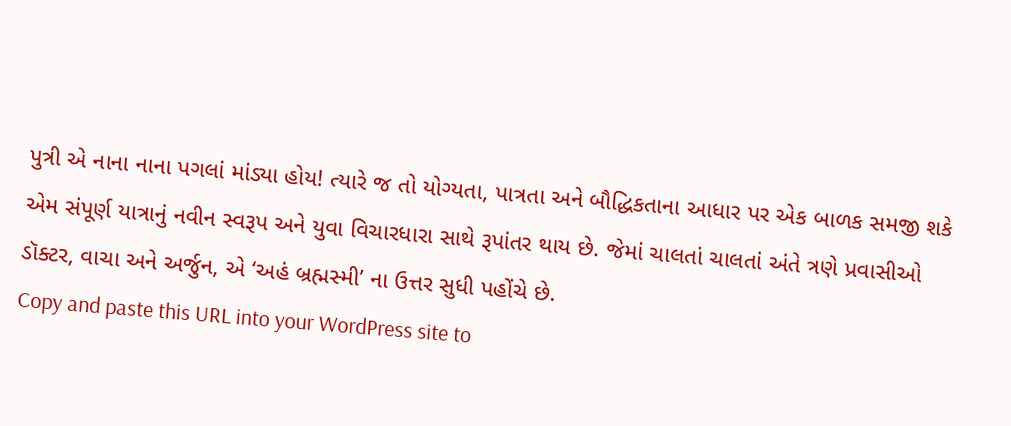પુત્રી એ નાના નાના પગલાં માંડ્યા હોય! ત્યારે જ તો યોગ્યતા, પાત્રતા અને બૌદ્ધિકતાના આધાર પર એક બાળક સમજી શકે એમ સંપૂર્ણ યાત્રાનું નવીન સ્વરૂપ અને યુવા વિચારધારા સાથે રૂપાંતર થાય છે. જેમાં ચાલતાં ચાલતાં અંતે ત્રણે પ્રવાસીઓ ડૉક્ટર, વાચા અને અર્જુન, એ ‘અહં બ્રહ્મસ્મી’ ના ઉત્તર સુધી પહોંચે છે.
Copy and paste this URL into your WordPress site to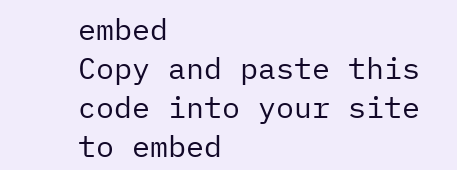embed
Copy and paste this code into your site to embed